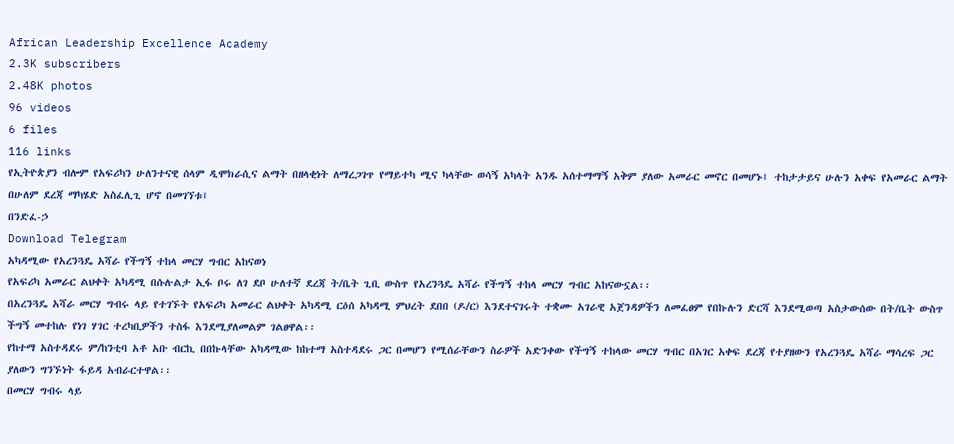African Leadership Excellence Academy
2.3K subscribers
2.48K photos
96 videos
6 files
116 links
የኢትዮጵያን ብሎም የአፍሪካን ሁለንተናዊ ሰላም ዲሞክራሲና ልማት በዘላቂነት ለማረጋገጥ የማይተካ ሚና ካላቸው ወሳኝ አካላት አንዱ አሰተማማኝ አቅም ያለው አመራር መኖር በመሆኑ፤ ተከታታይና ሁሉን አቀፍ የአመራር ልማት በሁለም ደረጃ ማካሄድ አስፈሊጊ ሆኖ በመገኘቱ፤
በንድፈ-ኃ
Download Telegram
አካዳሚው የአረንጓዴ አሻራ የችግኝ ተከላ መርሃ ግብር አከናወነ
የአፍሪካ አመራር ልህቀት አካዳሚ በሱሉልታ ኢፋ ቦሩ ለገ ደቦ ሁለተኛ ደረጃ ት/ቤት ጊቢ ውስጥ የአረንጓዴ አሻራ የችግኝ ተከላ መርሃ ግብር አከናውኗል፡፡
በአረንጓዴ አሻራ መርሃ ግብሩ ላይ የተገኙት የአፍሪካ አመራር ልህቀት አካዳሚ ርዕሰ አካዳሚ ምህረት ደበበ (ዶ/ር) እንደተናገሩት ተቋሙ አገራዊ አጀንዳዎችን ለመፈፀም የበኩሉን ድርሻ እንደሚወጣ አስታውሰው በት/ቤት ውስጥ ችግኝ መተከሉ የነገ ሃገር ተረካቢዎችን ተስፋ እንደሚያለመልም ገልፀዋል፡፡
የከተማ አስተዳደሩ ም/ከንቲባ አቶ አቡ ብርኪ በበኩላቸው አካዳሚው ከከተማ አስተዳደሩ ጋር በመሆን የሚሰራቸውን ስራዎች አድንቀው የችግኝ ተከላው መርሃ ግብር በአገር አቀፍ ደረጃ የተያዘውን የአረንጓዴ አሻራ ማሳረፍ ጋር ያለውን ግንኙነት ፋይዳ አብራርተዋል፡፡
በመርሃ ግብሩ ላይ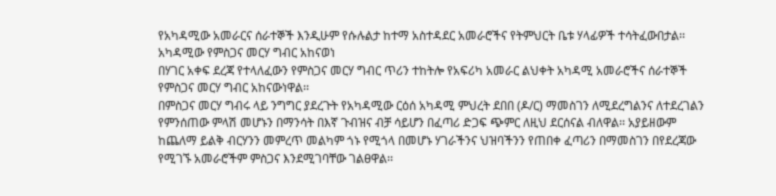የአካዳሚው አመራርና ሰራተኞች እንዲሁም የሱሉልታ ከተማ አስተዳደር አመራሮችና የትምህርት ቤቱ ሃላፊዎች ተሳትፈውበታል፡፡
አካዳሚው የምስጋና መርሃ ግብር አከናወነ
በሃገር አቀፍ ደረጃ የተላለፈውን የምስጋና መርሃ ግብር ጥሪን ተከትሎ የአፍሪካ አመራር ልህቀት አካዳሚ አመራሮችና ሰራተኞች የምስጋና መርሃ ግብር አከናውነዋል፡፡
በምስጋና መርሃ ግብሩ ላይ ንግግር ያደረጉት የአካዳሚው ርዕሰ አካዳሚ ምህረት ደበበ (ዶ/ር) ማመስገን ለሚደረግልንና ለተደረገልን የምንሰጠው ምላሽ መሆኑን በማንሳት በእኛ ጉብዝና ብቻ ሳይሆን በፈጣሪ ድጋፍ ጭምር ለዚህ ደርሰናል ብለዋል፡፡ አያይዘውም ከጨለማ ይልቅ ብርሃንን መምረጥ መልካም ጎኑ የሚጎላ በመሆኑ ሃገራችንና ህዝባችንን የጠበቀ ፈጣሪን በማመስገን በየደረጃው የሚገኙ አመራሮችም ምስጋና እንደሚገባቸው ገልፀዋል፡፡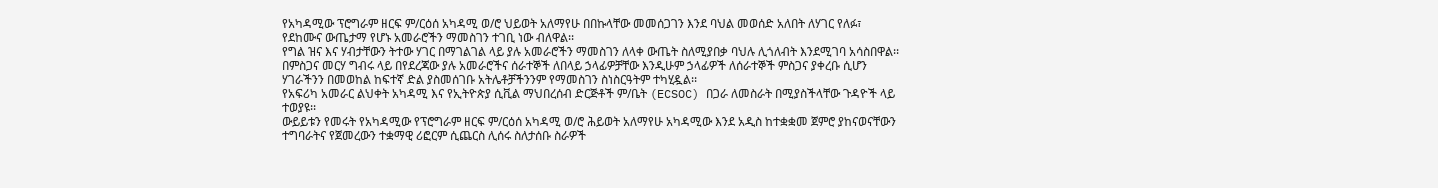የአካዳሚው ፕሮግራም ዘርፍ ም/ርዕሰ አካዳሚ ወ/ሮ ህይወት አለማየሁ በበኩላቸው መመሰጋገን እንደ ባህል መወሰድ አለበት ለሃገር የለፉ፣ የደከሙና ውጤታማ የሆኑ አመራሮችን ማመስገን ተገቢ ነው ብለዋል፡፡
የግል ዝና እና ሃብታቸውን ትተው ሃገር በማገልገል ላይ ያሉ አመራሮችን ማመስገን ለላቀ ውጤት ስለሚያበቃ ባህሉ ሊጎለብት እንደሚገባ አሳስበዋል፡፡
በምስጋና መርሃ ግብሩ ላይ በየደረጃው ያሉ አመራሮችና ሰራተኞች ለበላይ ኃላፊዎቻቸው እንዲሁም ኃላፊዎች ለሰራተኞች ምስጋና ያቀረቡ ሲሆን ሃገራችንን በመወከል ከፍተኛ ድል ያስመሰገቡ አትሌቶቻችንንም የማመስገን ስነስርዓትም ተካሂዷል፡፡
የአፍሪካ አመራር ልህቀት አካዳሚ እና የኢትዮጵያ ሲቪል ማህበረሰብ ድርጅቶች ም/ቤት (ECSOC) በጋራ ለመስራት በሚያስችላቸው ጉዳዮች ላይ ተወያዩ፡፡
ውይይቱን የመሩት የአካዳሚው የፕሮግራም ዘርፍ ም/ርዕሰ አካዳሚ ወ/ሮ ሕይወት አለማየሁ አካዳሚው እንደ አዲስ ከተቋቋመ ጀምሮ ያከናወናቸውን ተግባራትና የጀመረውን ተቋማዊ ሪፎርም ሲጨርስ ሊሰሩ ስለታሰቡ ስራዎች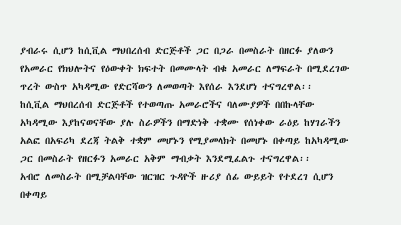ያብራሩ ሲሆን ከሲቪል ማህበረሰብ ድርጅቶች ጋር በጋራ በመስራት በዘርፉ ያለውን የአመራር የክህሎትና የዕውቀት ክፍተት በመሙላት ብቁ አመራር ለማፍራት በሚደረገው ጥረት ውስጥ አካዳሚው የድርሻውን ለመወጣት እየሰራ እንደሆነ ተናግረዋል፡፡
ከሲቪል ማህበረሰብ ድርጅቶች የተወጣጡ አመራሮችና ባለሙያዎች በበኩላቸው አካዳሚው እያከናወናቸው ያሉ ስራዎችን በማድነቅ ተቋሙ የሰነቀው ራዕይ ከሃገራችን አልፎ በአፍሪካ ደረጃ ትልቅ ተቋም መሆኑን የሚያመላክት በመሆኑ በቀጣይ ከአካዳሚው ጋር በመስራት የዘርፉን አመራር አቅም ማብቃት እንደሚፈልጉ ተናግረዋል፡፡
አብሮ ለመስራት በሚቻልባቸው ዝርዝር ጉዳዮች ዙሪያ ሰፊ ውይይት የተደረገ ሲሆን በቀጣይ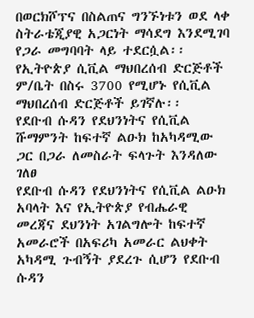በወርክሾፕና በስልጠና ግንኙነቱን ወደ ላቀ ስትራቴጂያዊ አጋርነት ማሳደግ እንደሚገባ የጋራ መግባባት ላይ ተደርሷል፡፡
የኢትዮጵያ ሲቪል ማህበረሰብ ድርጅቶች ም/ቤት በስሩ 3700 የሚሆኑ የሲቪል ማህበረሰብ ድርጅቶች ይገኛሉ፡፡
የደቡብ ሱዳን የደህንነትና የሲቪል ሹማምንት ከፍተኛ ልዑክ ከአካዳሚው ጋር በጋራ ለመስራት ፍላጉት እንዳለው ገለፀ
የደቡብ ሱዳን የደህንነትና የሲቪል ልዑክ አባላት እና የኢትዮጵያ የብሔራዊ መረጃና ደህንነት አገልግሎት ከፍተኛ አመራሮች በአፍሪካ አመራር ልህቀት አካዳሚ ጉብኝት ያደረጉ ሲሆን የደቡብ ሱዳን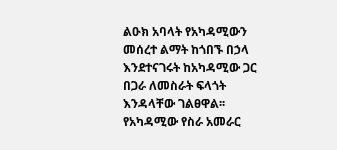ልዑክ አባላት የአካዳሚውን መሰረተ ልማት ከጎበኙ በኃላ እንደተናገሩት ከአካዳሚው ጋር በጋራ ለመስራት ፍላጎት እንዳላቸው ገልፀዋል፡፡
የአካዳሚው የስራ አመራር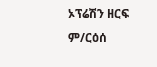ኦፕሬሽን ዘርፍ ም/ርዕሰ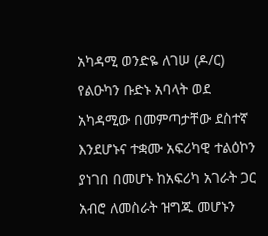አካዳሚ ወንድዬ ለገሠ (ዶ/ር) የልዑካን ቡድኑ አባላት ወደ አካዳሚው በመምጣታቸው ደስተኛ እንደሆኑና ተቋሙ አፍሪካዊ ተልዕኮን ያነገበ በመሆኑ ከአፍሪካ አገራት ጋር አብሮ ለመስራት ዝግጁ መሆኑን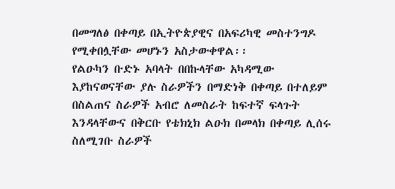በመግለፅ በቀጣይ በኢትዮጵያዊና በአፍሪካዊ መስተንግዶ የሚቀበሏቸው መሆኑን አስታውቀዋል፡፡
የልዑካን ቡድኑ አባላት በበኩላቸው አካዳሚው እያከናወናቸው ያሉ ስራዎችን በማድነቅ በቀጣይ በተለይም በስልጠና ስራዎች አብሮ ለመስራት ከፍተኛ ፍላጉት እንዳላቸውና በቅርቡ የቴክኒክ ልዑክ በመላክ በቀጣይ ሊሰሩ ስለሚገቡ ስራዎች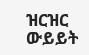ዝርዝር ውይይት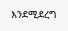እንደሚደረግ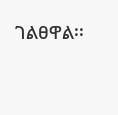ገልፀዋል፡፡